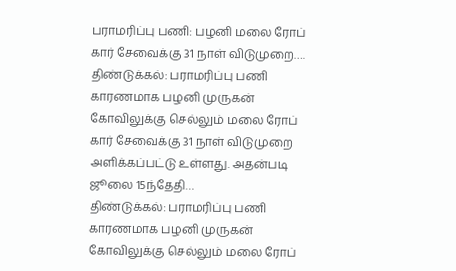பராமரிப்பு பணி: பழனி மலை ரோப் கார் சேவைக்கு 31 நாள் விடுமுறை….
திண்டுக்கல்: பராமரிப்பு பணி காரணமாக பழனி முருகன் கோவிலுக்கு செல்லும் மலை ரோப் கார் சேவைக்கு 31 நாள் விடுமுறை அளிக்கப்பட்டு உள்ளது. அதன்படி ஜூலை 15ந்தேதி…
திண்டுக்கல்: பராமரிப்பு பணி காரணமாக பழனி முருகன் கோவிலுக்கு செல்லும் மலை ரோப்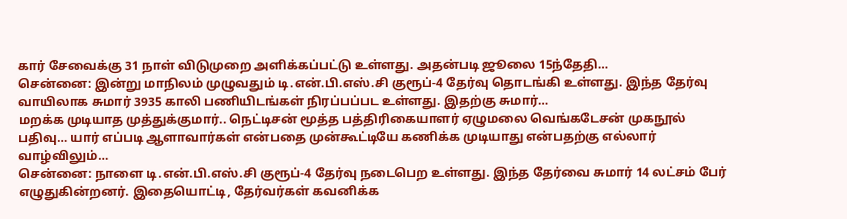கார் சேவைக்கு 31 நாள் விடுமுறை அளிக்கப்பட்டு உள்ளது. அதன்படி ஜூலை 15ந்தேதி…
சென்னை: இன்று மாநிலம் முழுவதும் டி.என்.பி.எஸ்.சி குரூப்-4 தேர்வு தொடங்கி உள்ளது. இந்த தேர்வு வாயிலாக சுமார் 3935 காலி பணியிடங்கள் நிரப்பப்பட உள்ளது. இதற்கு சுமார்…
மறக்க முடியாத முத்துக்குமார்.. நெட்டிசன் மூத்த பத்திரிகையாளர் ஏழுமலை வெங்கடேசன் முகநூல் பதிவு… யார் எப்படி ஆளாவார்கள் என்பதை முன்கூட்டியே கணிக்க முடியாது என்பதற்கு எல்லார் வாழ்விலும்…
சென்னை: நாளை டி.என்.பி.எஸ்.சி குரூப்-4 தேர்வு நடைபெற உள்ளது. இந்த தேர்வை சுமார் 14 லட்சம் பேர் எழுதுகின்றனர். இதையொட்டி, தேர்வர்கள் கவனிக்க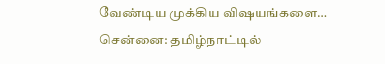வேண்டிய முக்கிய விஷயங்களை…
சென்னை: தமிழ்நாட்டில்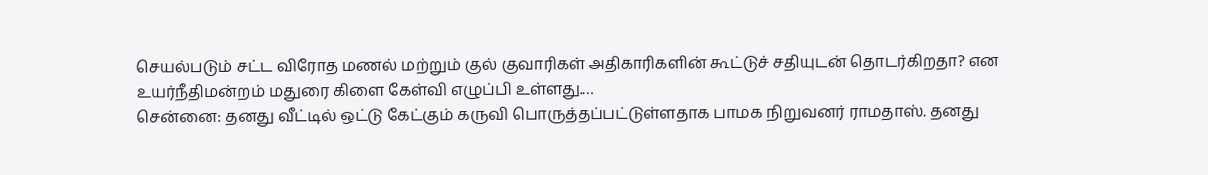செயல்படும் சட்ட விரோத மணல் மற்றும் குல் குவாரிகள் அதிகாரிகளின் கூட்டுச் சதியுடன் தொடர்கிறதா? என உயர்நீதிமன்றம் மதுரை கிளை கேள்வி எழுப்பி உள்ளது.…
சென்னை: தனது வீட்டில் ஒட்டு கேட்கும் கருவி பொருத்தப்பட்டுள்ளதாக பாமக நிறுவனர் ராமதாஸ். தனது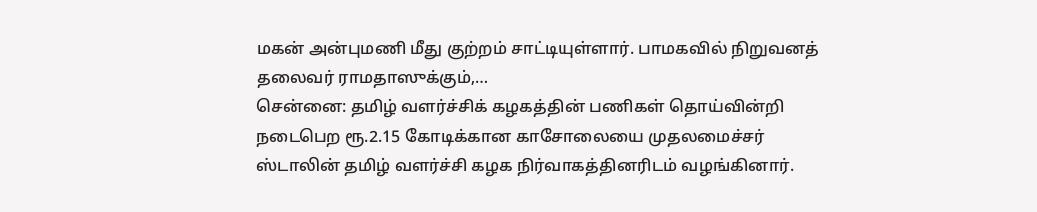மகன் அன்புமணி மீது குற்றம் சாட்டியுள்ளார். பாமகவில் நிறுவனத் தலைவர் ராமதாஸுக்கும்,…
சென்னை: தமிழ் வளர்ச்சிக் கழகத்தின் பணிகள் தொய்வின்றி நடைபெற ரூ.2.15 கோடிக்கான காசோலையை முதலமைச்சர் ஸ்டாலின் தமிழ் வளர்ச்சி கழக நிர்வாகத்தினரிடம் வழங்கினார்.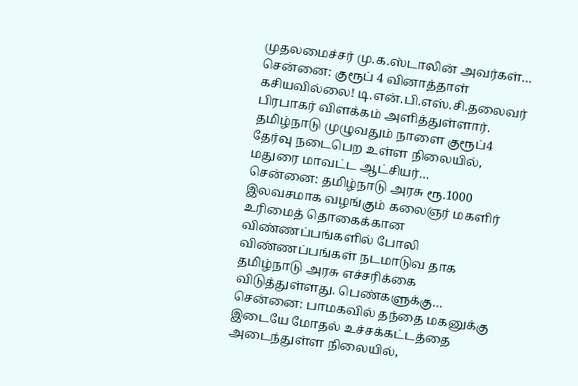முதலமைச்சர் மு.க.ஸ்டாலின் அவர்கள்…
சென்னை: குரூப் 4 வினாத்தாள் கசியவில்லை! டி.என்.பி.எஸ்.சி.தலைவர் பிரபாகர் விளக்கம் அளித்துள்ளார். தமிழ்நாடு முழுவதும் நாளை குரூப்4 தேர்வு நடைபெற உள்ள நிலையில், மதுரை மாவட்ட ஆட்சியர்…
சென்னை: தமிழ்நாடு அரசு ரூ.1000 இலவசமாக வழங்கும் கலைஞர் மகளிர் உரிமைத் தொகைக்கான விண்ணப்பங்களில் போலி விண்ணப்பங்கள் நடமாடுவ தாக தமிழ்நாடு அரசு எச்சரிக்கை விடுத்துள்ளது. பெண்களுக்கு…
சென்னை: பாமகவில் தந்தை மகனுக்கு இடையே மோதல் உச்சக்கட்டத்தை அடைந்துள்ள நிலையில்,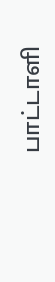பாட்டாளி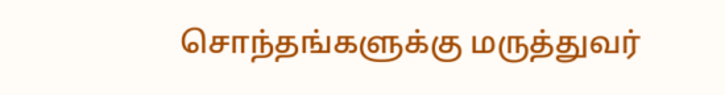சொந்தங்களுக்கு மருத்துவர்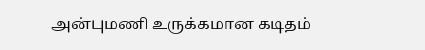அன்புமணி உருக்கமான கடிதம்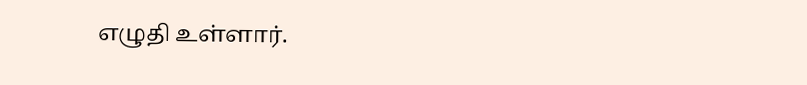எழுதி உள்ளார்.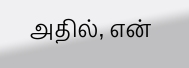அதில், என்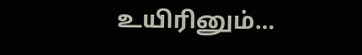உயிரினும்…